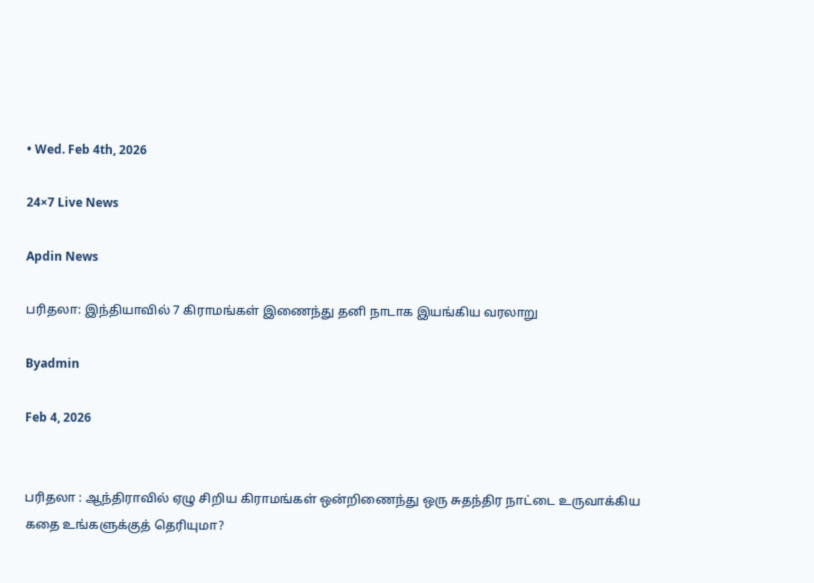• Wed. Feb 4th, 2026

24×7 Live News

Apdin News

பரிதலா: இந்தியாவில் 7 கிராமங்கள் இணைந்து தனி நாடாக இயங்கிய வரலாறு

Byadmin

Feb 4, 2026


பரிதலா : ஆந்திராவில் ஏழு சிறிய கிராமங்கள் ஒன்றிணைந்து ஒரு சுதந்திர நாட்டை உருவாக்கிய கதை உங்களுக்குத் தெரியுமா?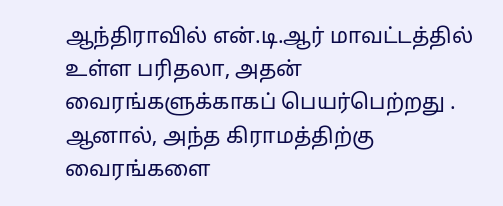ஆந்திராவில் என்.டி.ஆர் மாவட்டத்தில் உள்ள பரிதலா, அதன் வைரங்களுக்காகப் பெயர்பெற்றது . ஆனால், அந்த கிராமத்திற்கு வைரங்களை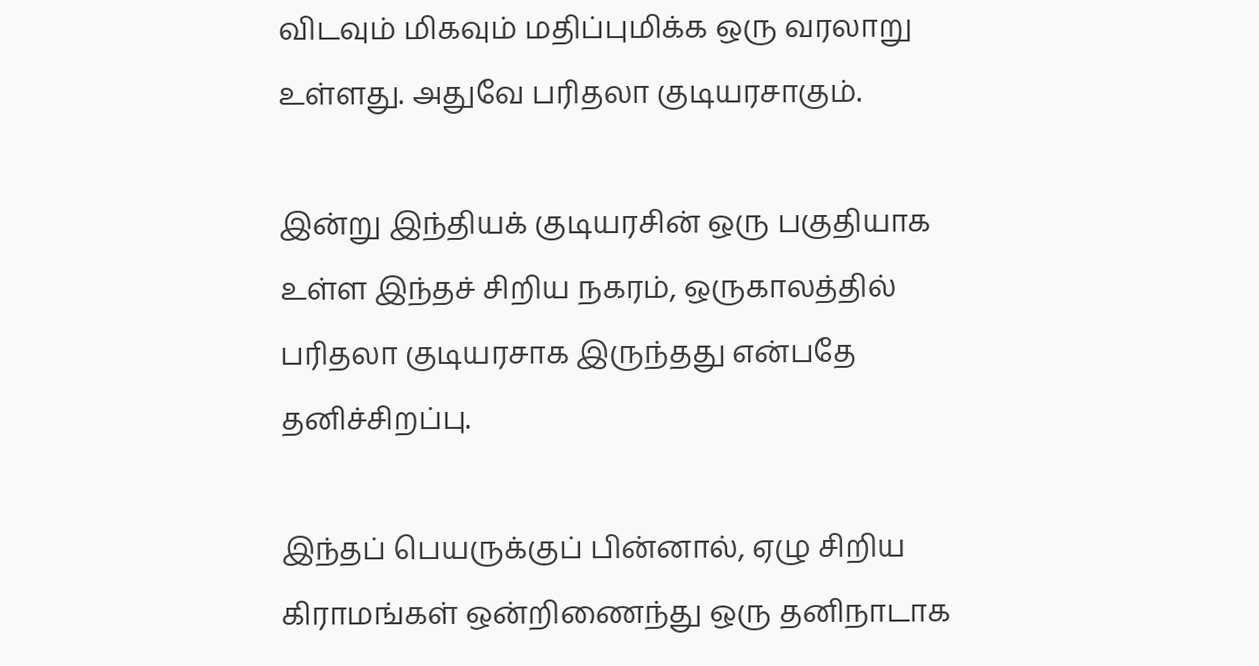விடவும் மிகவும் மதிப்புமிக்க ஒரு வரலாறு உள்ளது. அதுவே பரிதலா குடியரசாகும்.

இன்று இந்தியக் குடியரசின் ஒரு பகுதியாக உள்ள இந்தச் சிறிய நகரம், ஒருகாலத்தில் பரிதலா குடியரசாக இருந்தது என்பதே தனிச்சிறப்பு.

இந்தப் பெயருக்குப் பின்னால், ஏழு சிறிய கிராமங்கள் ஒன்றிணைந்து ஒரு தனிநாடாக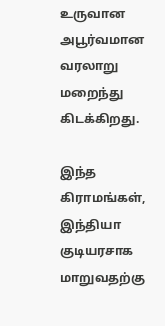உருவான அபூர்வமான வரலாறு மறைந்து கிடக்கிறது.

இந்த கிராமங்கள், இந்தியா குடியரசாக மாறுவதற்கு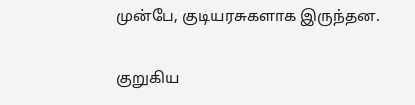முன்பே, குடியரசுகளாக இருந்தன.

குறுகிய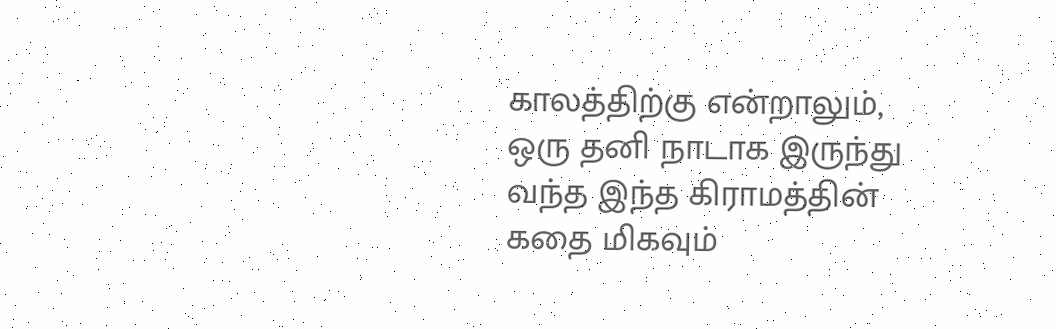காலத்திற்கு என்றாலும், ஒரு தனி நாடாக இருந்து வந்த இந்த கிராமத்தின் கதை மிகவும்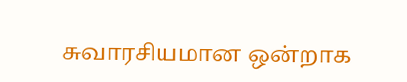சுவாரசியமான ஒன்றாக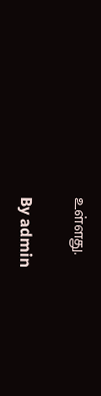உள்ளது.

By admin